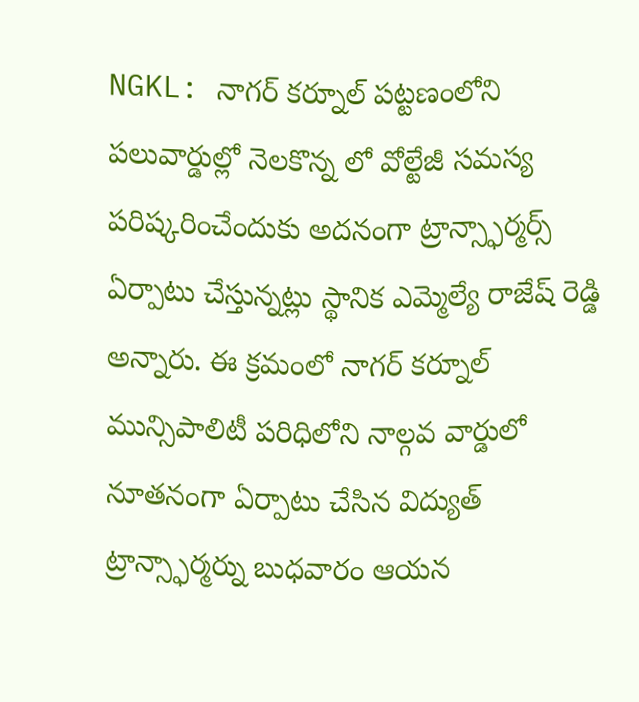NGKL: నాగర్ కర్నూల్ పట్టణంలోని పలువార్డుల్లో నెలకొన్న లో వోల్టేజీ సమస్య పరిష్కరించేందుకు అదనంగా ట్రాన్స్ఫార్మర్స్ ఏర్పాటు చేస్తున్నట్లు స్థానిక ఎమ్మెల్యే రాజేష్ రెడ్డి అన్నారు. ఈ క్రమంలో నాగర్ కర్నూల్ మున్సిపాలిటీ పరిధిలోని నాల్గవ వార్డులో నూతనంగా ఏర్పాటు చేసిన విద్యుత్ ట్రాన్స్ఫార్మర్ను బుధవారం ఆయన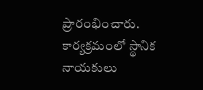ప్రారంభించారు. కార్యక్రమంలో స్థానిక నాయకులు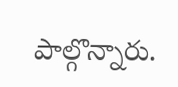పాల్గొన్నారు.